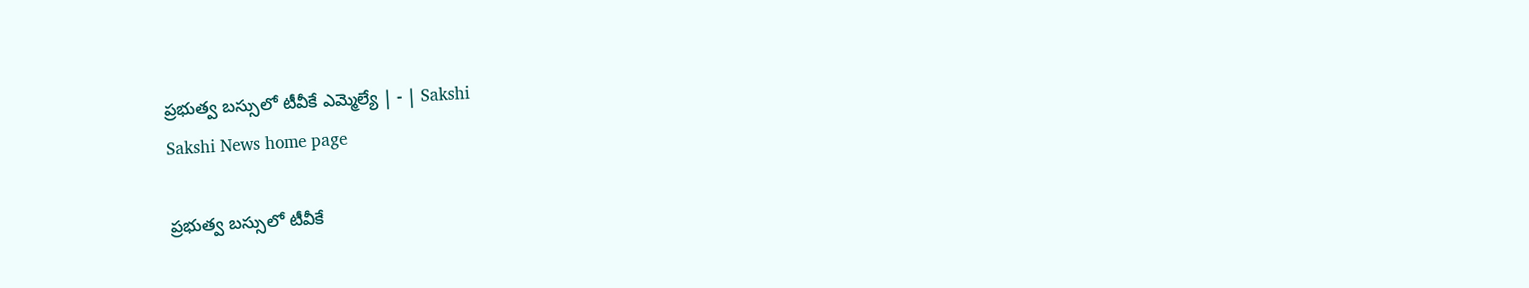ప్రభుత్వ బస్సులో టీవీకే ఎమ్మెల్యే | - | Sakshi
Sakshi News home page

ప్రభుత్వ బస్సులో టీవీకే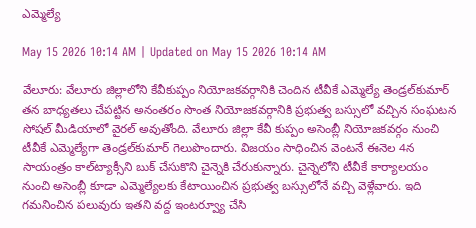ఎమ్మెల్యే

May 15 2026 10:14 AM | Updated on May 15 2026 10:14 AM

వేలూరు: వేలూరు జిల్లాలోని కేవీకుప్పం నియోజకవర్గానికి చెందిన టీవీకే ఎమ్మెల్యే తెండ్రల్‌కుమార్‌ తన బాధ్యతలు చేపట్టిన అనంతరం సొంత నియోజకవర్గానికి ప్రభుత్వ బస్సులో వచ్చిన సంఘటన సోషల్‌ మీడియాలో వైరల్‌ అవుతోంది. వేలూరు జిల్లా కేవీ కుప్పం అసెంబ్లీ నియోజకవర్గం నుంచి టీవీకే ఎమ్మెల్యేగా తెండ్రల్‌కుమార్‌ గెలుపొందారు. విజయం సాధించిన వెంటనే ఈనెల 4న సాయంత్రం కాల్‌ట్యాక్సీని బుక్‌ చేసుకొని చైన్నెకి చేరుకున్నారు. చైన్నెలోని టీవీకే కార్యాలయం నుంచి అసెంబ్లీ కూడా ఎమ్మెల్యేలకు కేటాయించిన ప్రభుత్వ బస్సులోనే వచ్చి వెళ్లేవారు. ఇది గమనించిన పలువురు ఇతని వద్ద ఇంటర్వ్యూ చేసి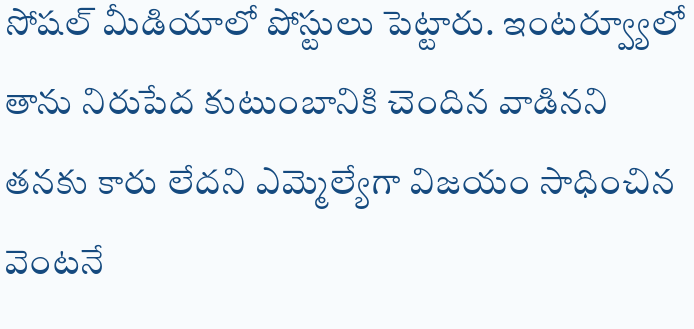సోషల్‌ మీడియాలో పోస్టులు పెట్టారు. ఇంటర్వ్యూలో తాను నిరుపేద కుటుంబానికి చెందిన వాడినని తనకు కారు లేదని ఎమ్మెల్యేగా విజయం సాధించిన వెంటనే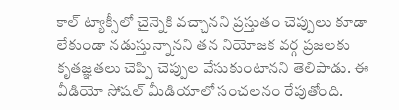కాల్‌ ట్యాక్సీలో చైన్నెకి వచ్చానని ప్రస్తుతం చెప్పులు కూడా లేకుండా నడుస్తున్నానని తన నియోజక వర్గ ప్రజలకు కృతజ్ఞతలు చెప్పి చెప్పుల వేసుకుంటానని తెలిపాడు. ఈ వీడియో సోషల్‌ మీడియాలో సంచలనం రేపుతోంది.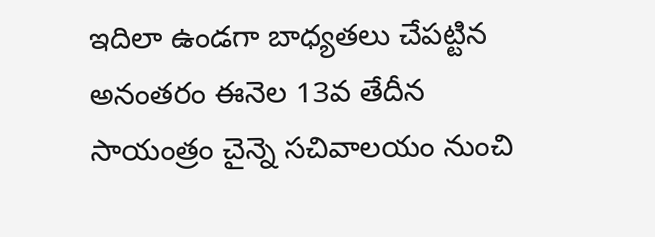ఇదిలా ఉండగా బాధ్యతలు చేపట్టిన అనంతరం ఈనెల 13వ తేదీన సాయంత్రం చైన్నె సచివాలయం నుంచి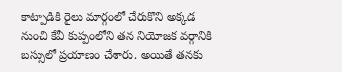కాట్పాడికి రైలు మార్గంలో చేరుకొని అక్కడ నుంచి కేవీ కుప్పంలోని తన నియోజక వర్గానికి బస్సులో ప్రయాణం చేశారు. అయితే తనకు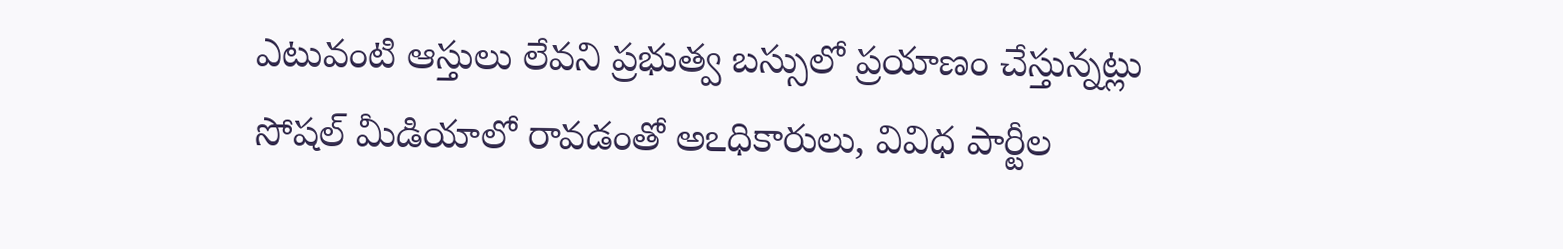ఎటువంటి ఆస్తులు లేవని ప్రభుత్వ బస్సులో ప్రయాణం చేస్తున్నట్లు సోషల్‌ మీడియాలో రావడంతో అఽధికారులు, వివిధ పార్టీల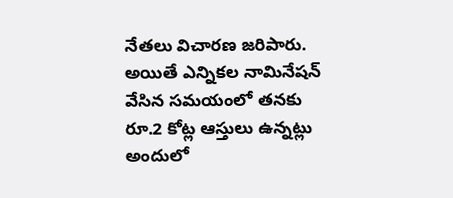నేతలు విచారణ జరిపారు. అయితే ఎన్నికల నామినేషన్‌ వేసిన సమయంలో తనకు రూ.2 కోట్ల ఆస్తులు ఉన్నట్లు అందులో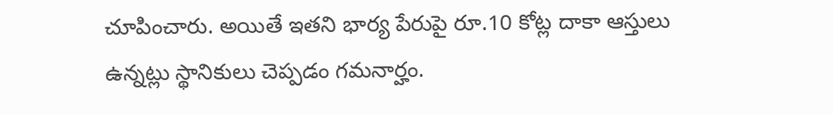చూపించారు. అయితే ఇతని భార్య పేరుపై రూ.10 కోట్ల దాకా ఆస్తులు ఉన్నట్లు స్థానికులు చెప్పడం గమనార్హం.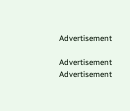Advertisement

Advertisement
Advertisement